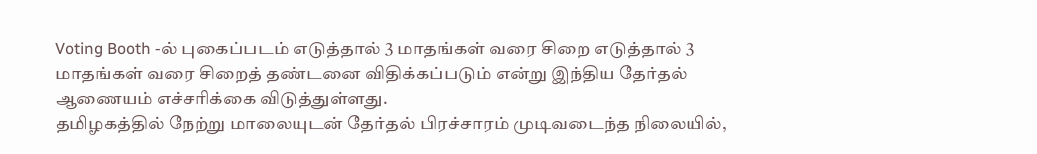Voting Booth -ல் புகைப்படம் எடுத்தால் 3 மாதங்கள் வரை சிறை எடுத்தால் 3 மாதங்கள் வரை சிறைத் தண்டனை விதிக்கப்படும் என்று இந்திய தேர்தல் ஆணையம் எச்சரிக்கை விடுத்துள்ளது.
தமிழகத்தில் நேற்று மாலையுடன் தேர்தல் பிரச்சாரம் முடிவடைந்த நிலையில்,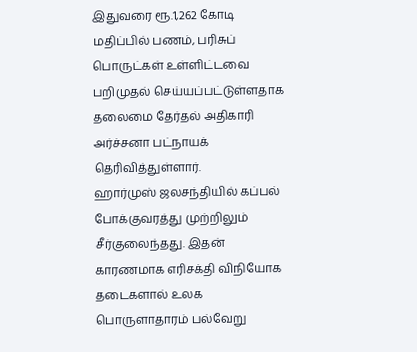இதுவரை ரூ.1,262 கோடி மதிப்பில் பணம், பரிசுப் பொருட்கள் உள்ளிட்டவை பறிமுதல் செய்யப்பட்டுள்ளதாக தலைமை தேர்தல் அதிகாரி அர்ச்சனா பட்நாயக் தெரிவித்துள்ளார்.
ஹார்முஸ் ஜலசந்தியில் கப்பல் போக்குவரத்து முற்றிலும் சீர்குலைந்தது. இதன் காரணமாக எரிசக்தி விநியோக தடைகளால் உலக பொருளாதாரம் பல்வேறு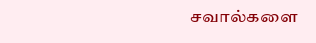சவால்களை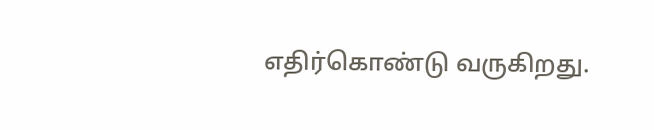எதிர்கொண்டு வருகிறது.